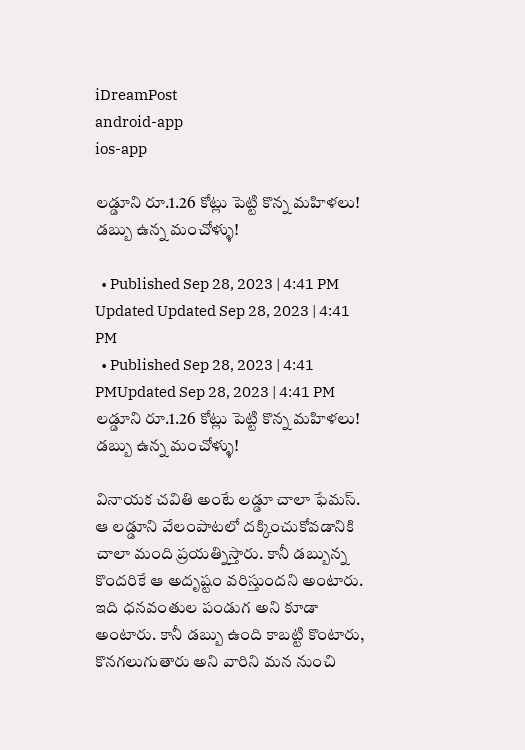iDreamPost
android-app
ios-app

లడ్డూని రూ.1.26 కోట్లు పెట్టి కొన్న మహిళలు! డబ్బు ఉన్న మంచోళ్ళు!

  • Published Sep 28, 2023 | 4:41 PM Updated Updated Sep 28, 2023 | 4:41 PM
  • Published Sep 28, 2023 | 4:41 PMUpdated Sep 28, 2023 | 4:41 PM
లడ్డూని రూ.1.26 కోట్లు పెట్టి కొన్న మహిళలు! డబ్బు ఉన్న మంచోళ్ళు!

వినాయక చవితి అంటే లడ్డూ చాలా ఫేమస్. ఆ లడ్డూని వేలంపాటలో దక్కించుకోవడానికి చాలా మంది ప్రయత్నిస్తారు. కానీ డబ్బున్న కొందరికే ఆ అదృష్టం వరిస్తుందని అంటారు. ఇది ధనవంతుల పండుగ అని కూడా అంటారు. కానీ డబ్బు ఉంది కాబట్టి కొంటారు, కొనగలుగుతారు అని వారిని మన నుంచి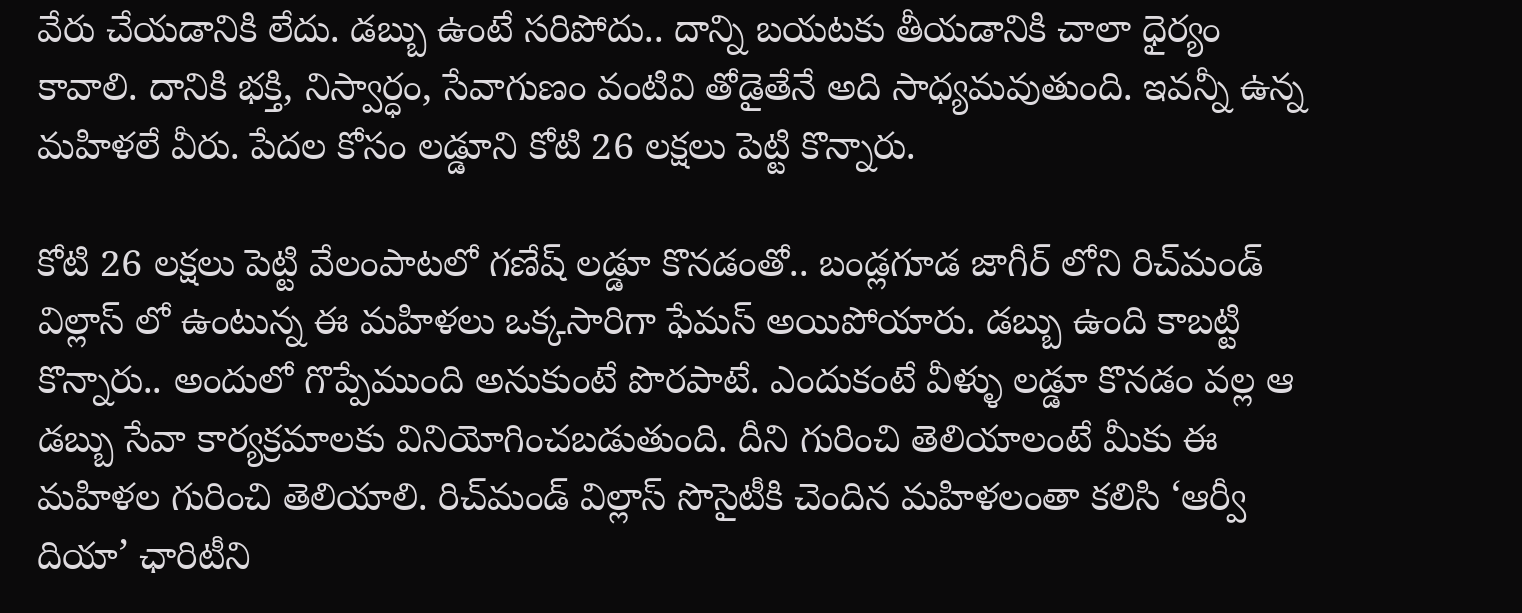వేరు చేయడానికి లేదు. డబ్బు ఉంటే సరిపోదు.. దాన్ని బయటకు తీయడానికి చాలా ధైర్యం కావాలి. దానికి భక్తి, నిస్వార్ధం, సేవాగుణం వంటివి తోడైతేనే అది సాధ్యమవుతుంది. ఇవన్నీ ఉన్న మహిళలే వీరు. పేదల కోసం లడ్డూని కోటి 26 లక్షలు పెట్టి కొన్నారు.

కోటి 26 లక్షలు పెట్టి వేలంపాటలో గణేష్ లడ్డూ కొనడంతో.. బండ్లగూడ జాగీర్ లోని రిచ్‌మండ్ విల్లాస్ లో ఉంటున్న ఈ మహిళలు ఒక్కసారిగా ఫేమస్ అయిపోయారు. డబ్బు ఉంది కాబట్టి కొన్నారు.. అందులో గొప్పేముంది అనుకుంటే పొరపాటే. ఎందుకంటే వీళ్ళు లడ్డూ కొనడం వల్ల ఆ డబ్బు సేవా కార్యక్రమాలకు వినియోగించబడుతుంది. దీని గురించి తెలియాలంటే మీకు ఈ మహిళల గురించి తెలియాలి. రిచ్‌మండ్ విల్లాస్ సొసైటీకి చెందిన మహిళలంతా కలిసి ‘ఆర్వీ దియా’ ఛారిటీని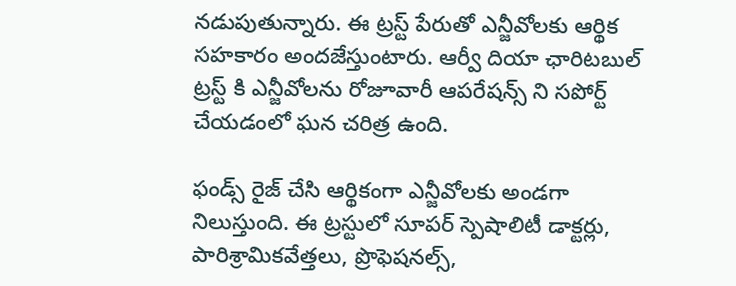నడుపుతున్నారు. ఈ ట్రస్ట్ పేరుతో ఎన్జీవోలకు ఆర్థిక సహకారం అందజేస్తుంటారు. ఆర్వీ దియా ఛారిటబుల్ ట్రస్ట్ కి ఎన్జీవోలను రోజూవారీ ఆపరేషన్స్ ని సపోర్ట్ చేయడంలో ఘన చరిత్ర ఉంది.

ఫండ్స్ రైజ్ చేసి ఆర్థికంగా ఎన్జీవోలకు అండగా నిలుస్తుంది. ఈ ట్రస్టులో సూపర్ స్పెషాలిటీ డాక్టర్లు, పారిశ్రామికవేత్తలు, ప్రొఫెషనల్స్,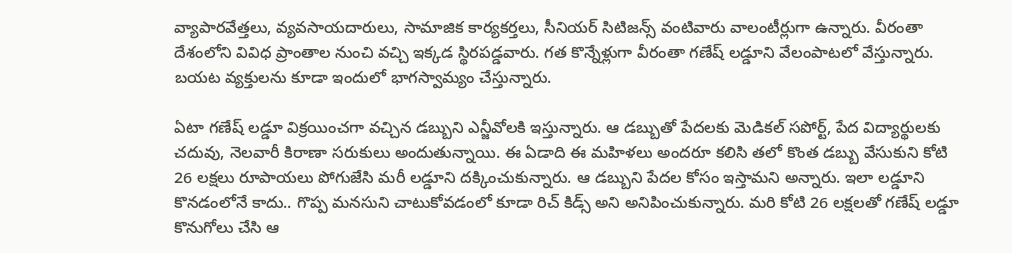వ్యాపారవేత్తలు, వ్యవసాయదారులు, సామాజిక కార్యకర్తలు, సీనియర్ సిటిజన్స్ వంటివారు వాలంటీర్లుగా ఉన్నారు. వీరంతా దేశంలోని వివిధ ప్రాంతాల నుంచి వచ్చి ఇక్కడ స్థిరపడ్డవారు. గత కొన్నేళ్లుగా వీరంతా గణేష్ లడ్డూని వేలంపాటలో వేస్తున్నారు. బయట వ్యక్తులను కూడా ఇందులో భాగస్వామ్యం చేస్తున్నారు.

ఏటా గణేష్ లడ్డూ విక్రయించగా వచ్చిన డబ్బుని ఎన్జీవోలకి ఇస్తున్నారు. ఆ డబ్బుతో పేదలకు మెడికల్ సపోర్ట్, పేద విద్యార్థులకు చదువు, నెలవారీ కిరాణా సరుకులు అందుతున్నాయి. ఈ ఏడాది ఈ మహిళలు అందరూ కలిసి తలో కొంత డబ్బు వేసుకుని కోటి 26 లక్షలు రూపాయలు పోగుజేసి మరీ లడ్డూని దక్కించుకున్నారు. ఆ డబ్బుని పేదల కోసం ఇస్తామని అన్నారు. ఇలా లడ్డూని కొనడంలోనే కాదు.. గొప్ప మనసుని చాటుకోవడంలో కూడా రిచ్ కిడ్స్ అని అనిపించుకున్నారు. మరి కోటి 26 లక్షలతో గణేష్ లడ్డూ కొనుగోలు చేసి ఆ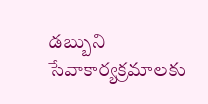డబ్బుని సేవాకార్యక్రమాలకు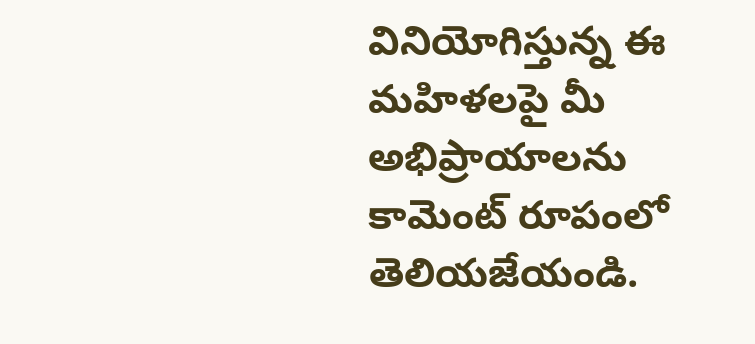వినియోగిస్తున్న ఈ మహిళలపై మీ అభిప్రాయాలను కామెంట్ రూపంలో తెలియజేయండి.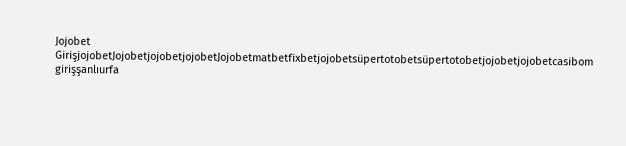Jojobet GirişjojobetJojobetjojobetjojobetJojobetmatbetfixbetjojobetsüpertotobetsüpertotobetjojobetjojobetcasibom girişşanlıurfa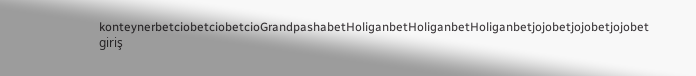konteynerbetciobetciobetcioGrandpashabetHoliganbetHoliganbetHoliganbetjojobetjojobetjojobet giriş